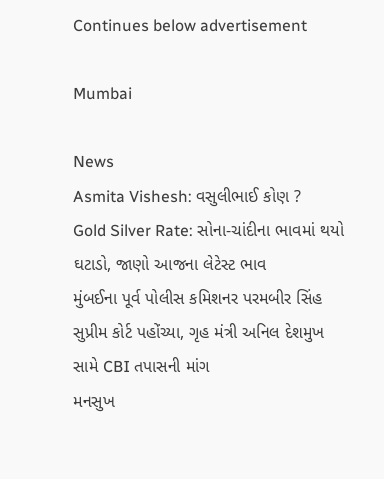Continues below advertisement

Mumbai

News
Asmita Vishesh: વસુલીભાઈ કોણ ?
Gold Silver Rate: સોના-ચાંદીના ભાવમાં થયો ઘટાડો, જાણો આજના લેટેસ્ટ ભાવ
મુંબઈના પૂર્વ પોલીસ કમિશનર પરમબીર સિંહ સુપ્રીમ કોર્ટ પહોંચ્યા, ગૃહ મંત્રી અનિલ દેશમુખ સામે CBI તપાસની માંગ
મનસુખ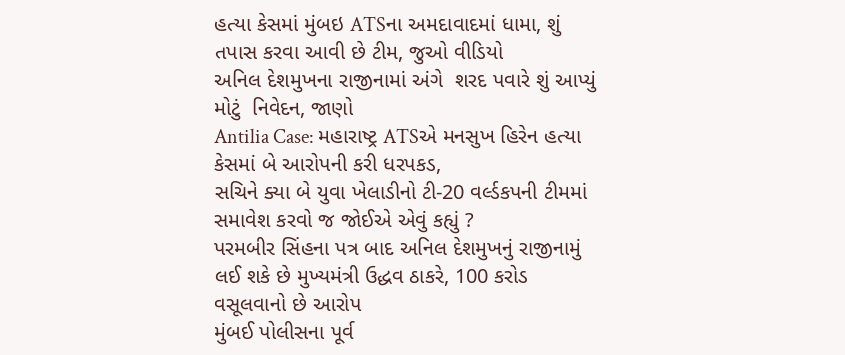હત્યા કેસમાં મુંબઇ ATSના અમદાવાદમાં ધામા, શું તપાસ કરવા આવી છે ટીમ, જુઓ વીડિયો
અનિલ દેશમુખના રાજીનામાં અંગે  શરદ પવારે શું આપ્યું મોટું  નિવેદન, જાણો
Antilia Case: મહારાષ્ટ્ર ATSએ મનસુખ હિરેન હત્યા કેસમાં બે આરોપની કરી ધરપકડ,
સચિને ક્યા બે યુવા ખેલાડીનો ટી-20 વર્લ્ડકપની ટીમમાં સમાવેશ કરવો જ જોઈએ એવું કહ્યું ?
પરમબીર સિંહના પત્ર બાદ અનિલ દેશમુખનું રાજીનામું લઈ શકે છે મુખ્યમંત્રી ઉદ્ધવ ઠાકરે, 100 કરોડ વસૂલવાનો છે આરોપ
મુંબઈ પોલીસના પૂર્વ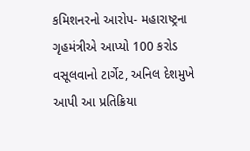કમિશનરનો આરોપ- મહારાષ્ટ્રના ગૃહમંત્રીએ આપ્યો 100 કરોડ વસૂલવાનો ટાર્ગેટ, અનિલ દેશમુખે આપી આ પ્રતિક્રિયા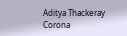Aditya Thackeray Corona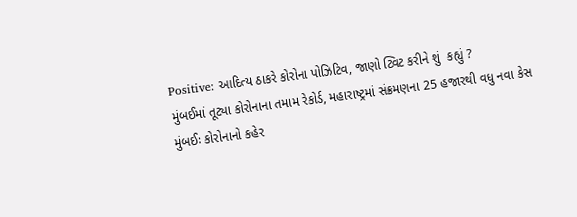Positive: આદિત્ય ઠાકરે કોરોના પોઝિટિવ, જાણો ટ્વિટ કરીને શું  કહ્યું ?
મુંબઈમાં તૂટ્યા કોરોનાના તમામ રેકોર્ડ, મહારાષ્ટ્રમાં સંક્રમણના 25 હજારથી વધુ નવા કેસ
મુંબઈઃ કોરોનાનો કહેર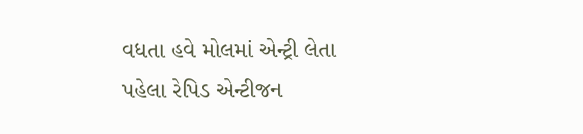વધતા હવે મોલમાં એન્ટ્રી લેતા પહેલા રેપિડ એન્ટીજન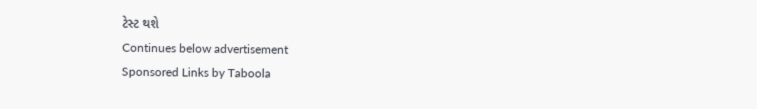ટેસ્ટ થશે
Continues below advertisement
Sponsored Links by Taboola